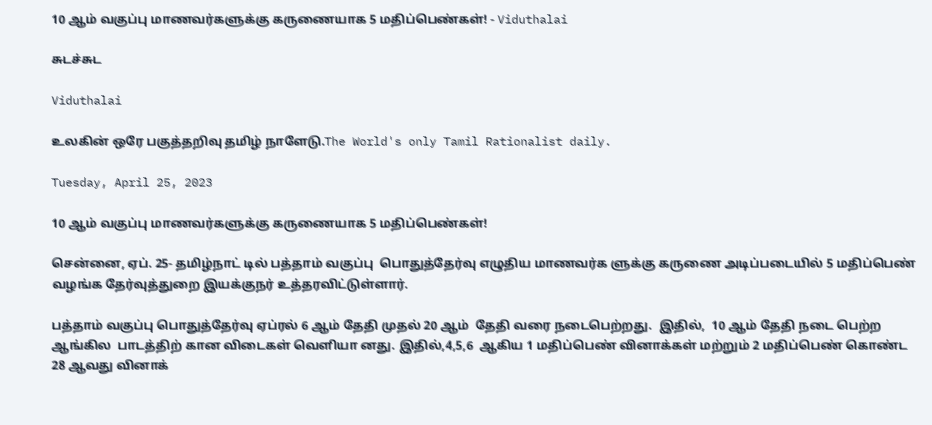10 ஆம் வகுப்பு மாணவர்களுக்கு கருணையாக 5 மதிப்பெண்கள்! - Viduthalai

சுடச்சுட

Viduthalai

உலகின் ஒரே பகுத்தறிவு தமிழ் நாளேடு.The World's only Tamil Rationalist daily.

Tuesday, April 25, 2023

10 ஆம் வகுப்பு மாணவர்களுக்கு கருணையாக 5 மதிப்பெண்கள்!

சென்னை, ஏப். 25- தமிழ்நாட் டில் பத்தாம் வகுப்பு  பொதுத்தேர்வு எழுதிய மாணவர்க ளுக்கு கருணை அடிப்படையில் 5 மதிப்பெண் வழங்க தேர்வுத்துறை இயக்குநர் உத்தரவிட்டுள்ளார்.

பத்தாம் வகுப்பு பொதுத்தேர்வு ஏப்ரல் 6 ஆம் தேதி முதல் 20 ஆம்  தேதி வரை நடைபெற்றது.  இதில்,  10 ஆம் தேதி நடை பெற்ற ஆங்கில  பாடத்திற் கான விடைகள் வெளியா னது. இதில்,4,5,6  ஆகிய 1 மதிப்பெண் வினாக்கள் மற்றும் 2 மதிப்பெண் கொண்ட 28 ஆவது வினாக்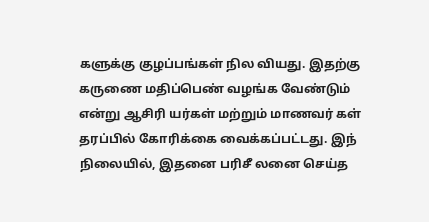களுக்கு குழப்பங்கள் நில வியது. இதற்கு கருணை மதிப்பெண் வழங்க வேண்டும் என்று ஆசிரி யர்கள் மற்றும் மாணவர் கள் தரப்பில் கோரிக்கை வைக்கப்பட்டது. இந் நிலையில், இதனை பரிசீ லனை செய்த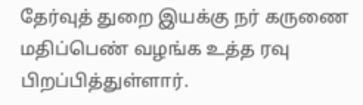தேர்வுத் துறை இயக்கு நர் கருணை மதிப்பெண் வழங்க உத்த ரவு பிறப்பித்துள்ளார்.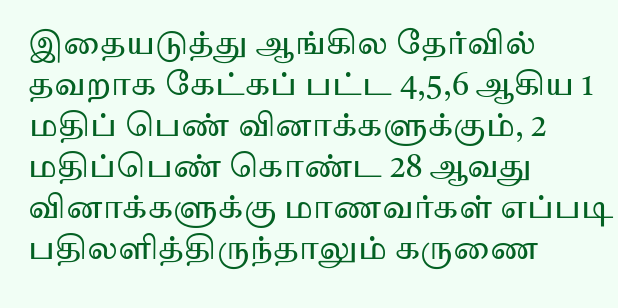இதையடுத்து ஆங்கில தேர்வில் தவறாக கேட்கப் பட்ட 4,5,6 ஆகிய 1 மதிப் பெண் வினாக்களுக்கும், 2 மதிப்பெண் கொண்ட 28 ஆவது வினாக்களுக்கு மாணவர்கள் எப்படி பதிலளித்திருந்தாலும் கருணை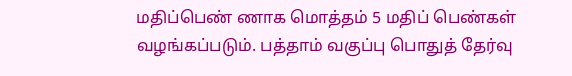மதிப்பெண் ணாக மொத்தம் 5 மதிப் பெண்கள் வழங்கப்படும். பத்தாம் வகுப்பு பொதுத் தேர்வு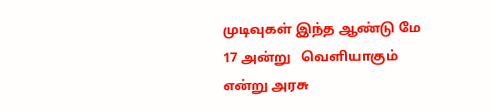முடிவுகள் இந்த ஆண்டு மே 17 அன்று   வெளியாகும் என்று அரசு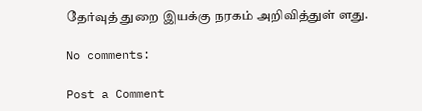தேர்வுத் துறை இயக்கு நரகம் அறிவித்துள் ளது.

No comments:

Post a Comment